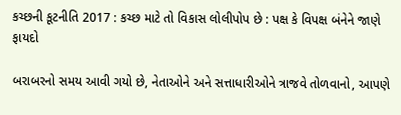કચ્છની કૂટનીતિ 2017 : કચ્છ માટે તો વિકાસ લોલીપોપ છે : પક્ષ કે વિપક્ષ બંનેને જાણે ફાયદો

બરાબરનો સમય આવી ગયો છે, નેતાઓને અને સત્તાધારીઓને ત્રાજવે તોળવાનો, આપણે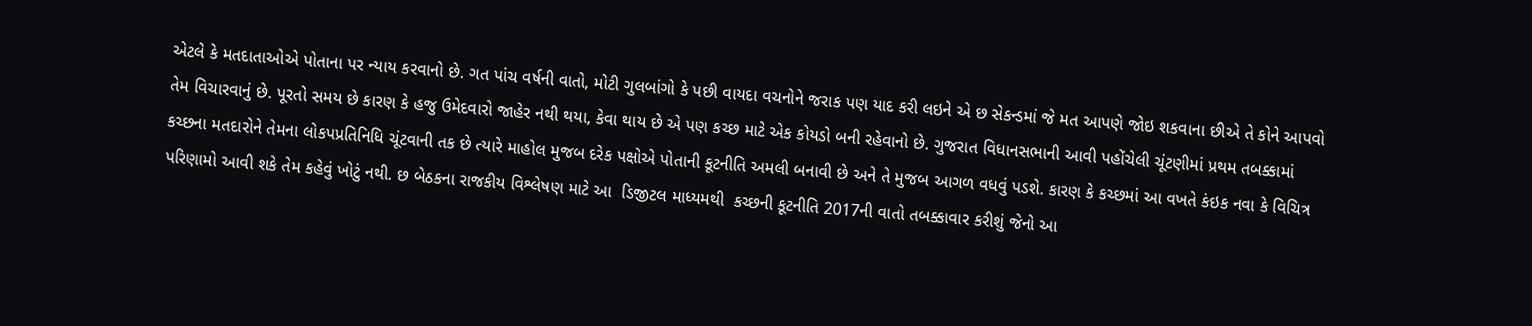એટલે કે મતદાતાઓએ પોતાના પર ન્યાય કરવાનો છે. ગત પાંચ વર્ષની વાતો, મોટી ગુલબાંગો કે પછી વાયદા વચનોને જરાક પણ યાદ કરી લઇને એ છ સેકન્ડમાં જે મત આપણે જોઇ શકવાના છીએ તે કોને આપવો તેમ વિચારવાનું છે. પૂરતો સમય છે કારણ કે હજુ ઉમેદવારો જાહેર નથી થયા, કેવા થાય છે એ પણ કચ્છ માટે એક કોયડો બની રહેવાનો છે. ગુજરાત વિધાનસભાની આવી પહોંચેલી ચૂંટણીમાં પ્રથમ તબક્કામાં કચ્છના મતદારોને તેમના લોકપપ્રતિનિધિ ચૂંટવાની તક છે ત્યારે માહોલ મુજબ દરેક પક્ષોએ પોતાની કૂટનીતિ અમલી બનાવી છે અને તે મુજબ આગળ વધવું પડશે. કારણ કે કચ્છમાં આ વખતે કંઇક નવા કે વિચિત્ર પરિણામો આવી શકે તેમ કહેવું ખોટું નથી. છ બેઠકના રાજકીય વિશ્લેષણ માટે આ  ડિજીટલ માધ્યમથી  કચ્છની કૂટનીતિ 2017ની વાતો તબક્કાવાર કરીશું જેનો આ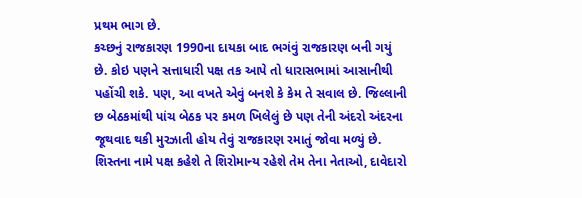પ્રથમ ભાગ છે.
કચ્છનું રાજકારણ 1990ના દાયકા બાદ ભગંવું રાજકારણ બની ગયું છે. કોઇ પણને સત્તાધારી પક્ષ તક આપે તો ધારાસભામાં આસાનીથી પહોંચી શકે. પણ, આ વખતે એવું બનશે કે કેમ તે સવાલ છે. જિલ્લાની છ બેઠકમાંથી પાંચ બેઠક પર કમળ ખિલેલું છે પણ તેની અંદરો અંદરના જૂથવાદ થકી મુરઝાતી હોય તેવું રાજકારણ રમાતું જોવા મળ્યું છે. શિસ્તના નામે પક્ષ કહેશે તે શિરોમાન્ય રહેશે તેમ તેના નેતાઓ, દાવેદારો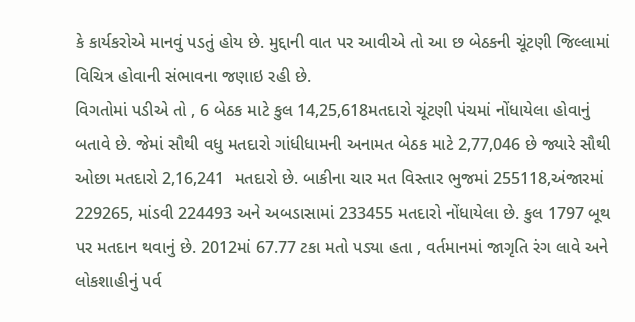કે કાર્યકરોએ માનવું પડતું હોય છે. મુદ્દાની વાત પર આવીએ તો આ છ બેઠકની ચૂંટણી જિલ્લામાં વિચિત્ર હોવાની સંભાવના જણાઇ રહી છે.
વિગતોમાં પડીએ તો , 6 બેઠક માટે કુલ 14,25,618મતદારો ચૂંટણી પંચમાં નોંધાયેલા હોવાનું બતાવે છે. જેમાં સૌથી વધુ મતદારો ગાંધીધામની અનામત બેઠક માટે 2,77,046 છે જ્યારે સૌથી ઓછા મતદારો 2,16,241  મતદારો છે. બાકીના ચાર મત વિસ્તાર ભુજમાં 255118,અંજારમાં 229265, માંડવી 224493 અને અબડાસામાં 233455 મતદારો નોંધાયેલા છે. કુલ 1797 બૂથ પર મતદાન થવાનું છે. 2012માં 67.77 ટકા મતો પડ્યા હતા , વર્તમાનમાં જાગૃતિ રંગ લાવે અને લોકશાહીનું પર્વ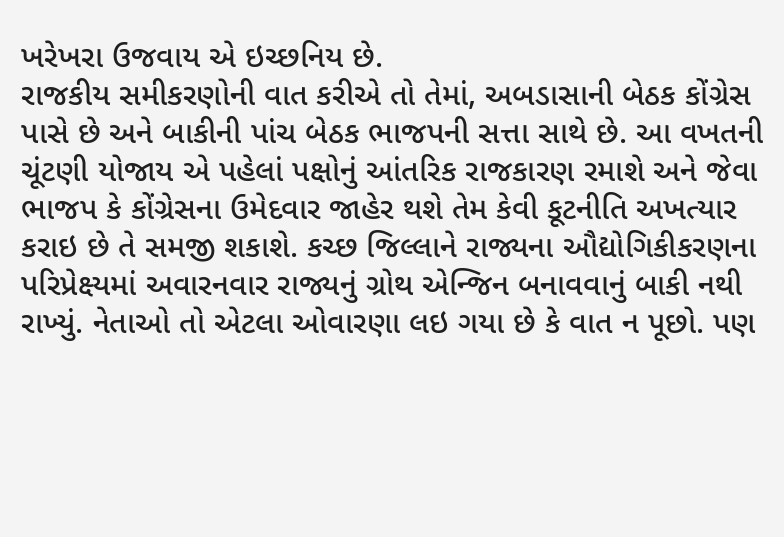ખરેખરા ઉજવાય એ ઇચ્છનિય છે.
રાજકીય સમીકરણોની વાત કરીએ તો તેમાં, અબડાસાની બેઠક કોંગ્રેસ પાસે છે અને બાકીની પાંચ બેઠક ભાજપની સત્તા સાથે છે. આ વખતની ચૂંટણી યોજાય એ પહેલાં પક્ષોનું આંતરિક રાજકારણ રમાશે અને જેવા ભાજપ કે કોંગ્રેસના ઉમેદવાર જાહેર થશે તેમ કેવી કૂટનીતિ અખત્યાર કરાઇ છે તે સમજી શકાશે. કચ્છ જિલ્લાને રાજ્યના ઔદ્યોગિકીકરણના પરિપ્રેક્ષ્યમાં અવારનવાર રાજ્યનું ગ્રોથ એન્જિન બનાવવાનું બાકી નથી રાખ્યું. નેતાઓ તો એટલા ઓવારણા લઇ ગયા છે કે વાત ન પૂછો. પણ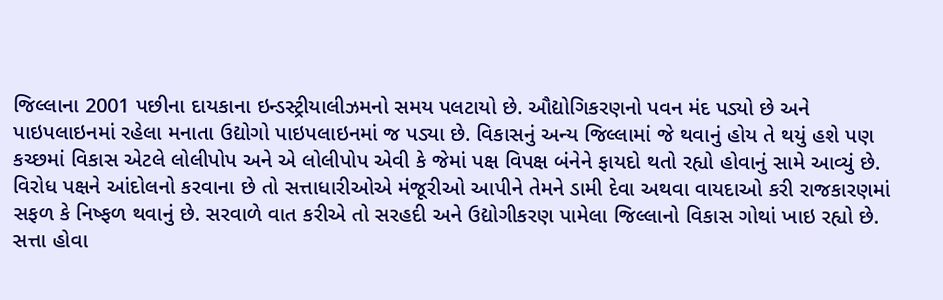જિલ્લાના 2001 પછીના દાયકાના ઇન્ડસ્ટ્રીયાલીઝમનો સમય પલટાયો છે. ઔદ્યોગિકરણનો પવન મંદ પડ્યો છે અને પાઇપલાઇનમાં રહેલા મનાતા ઉદ્યોગો પાઇપલાઇનમાં જ પડ્યા છે. વિકાસનું અન્ય જિલ્લામાં જે થવાનું હોય તે થયું હશે પણ કચ્છમાં વિકાસ એટલે લોલીપોપ અને એ લોલીપોપ એવી કે જેમાં પક્ષ વિપક્ષ બંનેને ફાયદો થતો રહ્યો હોવાનું સામે આવ્યું છે. વિરોધ પક્ષને આંદોલનો કરવાના છે તો સત્તાધારીઓએ મંજૂરીઓ આપીને તેમને ડામી દેવા અથવા વાયદાઓ કરી રાજકારણમાં સફળ કે નિષ્ફળ થવાનું છે. સરવાળે વાત કરીએ તો સરહદી અને ઉદ્યોગીકરણ પામેલા જિલ્લાનો વિકાસ ગોથાં ખાઇ રહ્યો છે.
સત્તા હોવા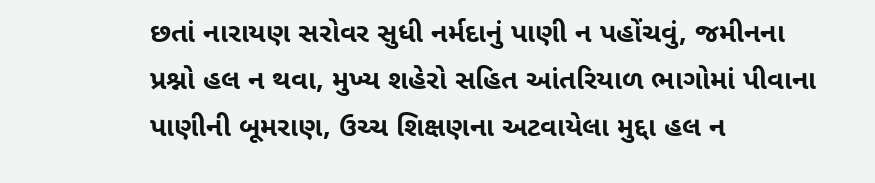છતાં નારાયણ સરોવર સુધી નર્મદાનું પાણી ન પહોંચવું, જમીનના પ્રશ્નો હલ ન થવા, મુખ્ય શહેરો સહિત આંતરિયાળ ભાગોમાં પીવાના પાણીની બૂમરાણ, ઉચ્ચ શિક્ષણના અટવાયેલા મુદ્દા હલ ન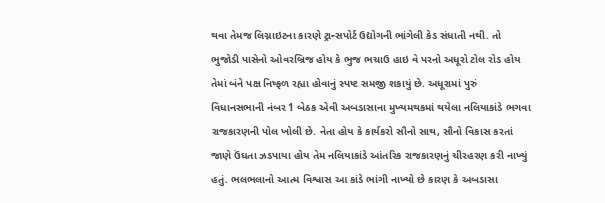થવા તેમજ લિગ્નાઇટના કારણે ટ્રાન્સપોર્ટ ઉદ્યોગની ભાંગેલી કેડ સંધાતી નથી. તો ભુજોડી પાસેનો ઓવરબ્રિજ હોય કે ભુજ ભચાઉ હાઇ વે પરનો અધૂરો ટોલ રોડ હોય તેમાં બંને પક્ષ નિષ્ફળ રહ્યા હોવાનું સ્પષ્ટ સમજી શકાયું છે. અધૂરામાં પુરું વિધાનસભાની નંબર 1 બેઠક એવી અબડાસાના મુખ્યમથકમાં થયેલા નલિયાકાંડે ભગવા રાજકારણની પોલ ખોલી છે. નેતા હોય કે કાર્યકરો સૌનો સાથ, સૌનો વિકાસ કરતાં જાણે ઉંઘતા ઝડપાયા હોય તેમ નલિયાકાંડે આંતરિક રાજકારણનું ચીરહરણ કરી નાખ્યું હતું. ભલભલાનો આત્મ વિશ્વાસ આ કાંડે ભાંગી નાખ્યો છે કારણ કે અબડાસા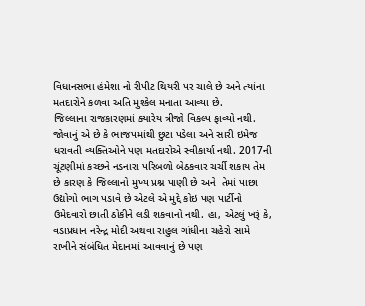વિધાનસભા હંમેશા નો રીપીટ થિયરી પર ચાલે છે અને ત્યાંના મતદારોને કળવા અતિ મુશ્કેલ મનાતા આવ્યા છે.
જિલ્લાના રાજકારણમાં ક્યારેય ત્રીજો વિકલ્પ ફાવ્યો નથી. જોવાનું એ છે કે ભાજપમાંથી છુટા પડેલા અને સારી ઇમેજ ધરાવતી વ્યક્તિઓને પણ મતદારોએ સ્વીકાર્યા નથી. 2017ની ચૂંટણીમાં કચ્છને નડનારા પરિબળો બેઠકવાર ચર્ચી શકાય તેમ છે કારણ કે જિલ્લાનો મુખ્ય પ્રશ્ન પાણી છે અને  તેમાં પાછા ઉદ્યોગો ભાગ પડાવે છે એટલે એ મુદ્દે કોઇ પણ પાર્ટીનો ઉમેદવારો છાતી ઠોકીને લડી શકવાનો નથી. હા, એટલું ખરૂં કે, વડાપ્રધાન નરેન્દ્ર મોદી અથવા રાહુલ ગાંધીના ચહેરો સામે રાખીને સંબંધિત મેદાનમાં આવવાનું છે પણ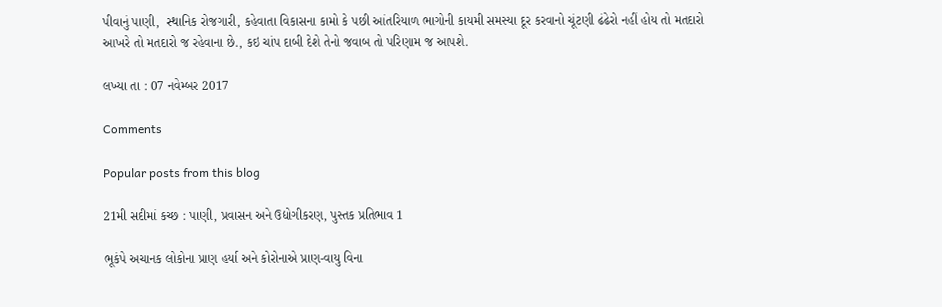પીવાનું પાણી,  સ્થાનિક રોજગારી, કહેવાતા વિકાસના કામો કે પછી આંતરિયાળ ભાગોની કાયમી સમસ્યા દૂર કરવાનો ચૂંટણી ઢંઢેરો નહીં હોય તો મતદારો આખરે તો મતદારો જ રહેવાના છે., કઇ ચાંપ દાબી દેશે તેનો જવાબ તો પરિણામ જ આપશે.

લખ્યા તા : 07 નવેમ્બર 2017

Comments

Popular posts from this blog

21મી સદીમાં કચ્છ : પાણી, પ્રવાસન અને ઉદ્યોગીકરણ, પુસ્તક પ્રતિભાવ 1

ભૂકંપે અચાનક લોકોના પ્રાણ હર્યા અને કોરોનાએ પ્રાણ-વાયુ વિના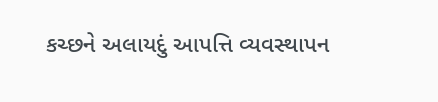કચ્છને અલાયદું આપત્તિ વ્યવસ્થાપન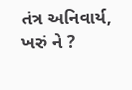તંત્ર અનિવાર્ય, ખરું ને ?